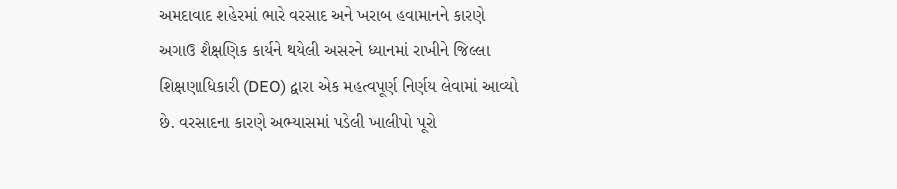અમદાવાદ શહેરમાં ભારે વરસાદ અને ખરાબ હવામાનને કારણે અગાઉ શૈક્ષણિક કાર્યને થયેલી અસરને ધ્યાનમાં રાખીને જિલ્લા શિક્ષણાધિકારી (DEO) દ્વારા એક મહત્વપૂર્ણ નિર્ણય લેવામાં આવ્યો છે. વરસાદના કારણે અભ્યાસમાં પડેલી ખાલીપો પૂરો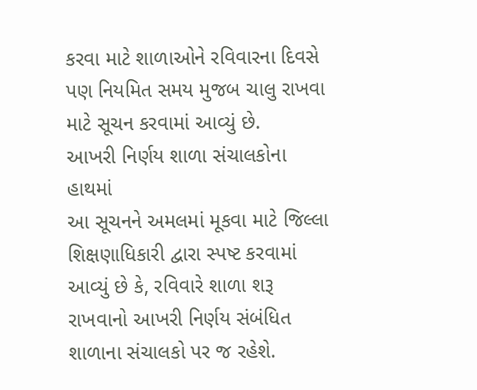કરવા માટે શાળાઓને રવિવારના દિવસે પણ નિયમિત સમય મુજબ ચાલુ રાખવા માટે સૂચન કરવામાં આવ્યું છે.
આખરી નિર્ણય શાળા સંચાલકોના હાથમાં
આ સૂચનને અમલમાં મૂકવા માટે જિલ્લા શિક્ષણાધિકારી દ્વારા સ્પષ્ટ કરવામાં આવ્યું છે કે, રવિવારે શાળા શરૂ રાખવાનો આખરી નિર્ણય સંબંધિત શાળાના સંચાલકો પર જ રહેશે.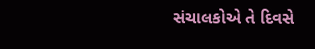સંચાલકોએ તે દિવસે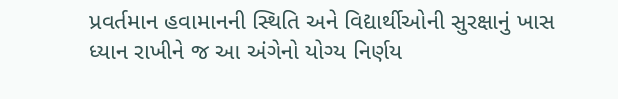પ્રવર્તમાન હવામાનની સ્થિતિ અને વિદ્યાર્થીઓની સુરક્ષાનું ખાસ ધ્યાન રાખીને જ આ અંગેનો યોગ્ય નિર્ણય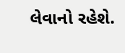લેવાનો રહેશે.